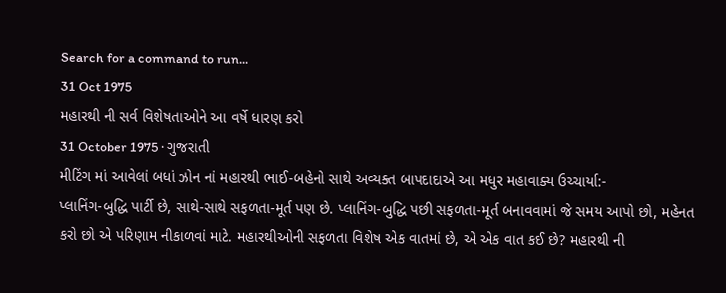Search for a command to run...
31 Oct 1975
મહારથી ની સર્વ વિશેષતાઓને આ વર્ષે ધારણ કરો
31 October 1975 · ગુજરાતી
મીટિંગ માં આવેલાં બધાં ઝોન નાં મહારથી ભાઈ-બહેનો સાથે અવ્યક્ત બાપદાદાએ આ મધુર મહાવાક્ય ઉચ્ચાર્યા:-
પ્લાનિંગ-બુદ્ધિ પાર્ટી છે, સાથે-સાથે સફળતા-મૂર્ત પણ છે. પ્લાનિંગ-બુદ્ધિ પછી સફળતા-મૂર્ત બનાવવામાં જે સમય આપો છો, મહેનત કરો છો એ પરિણામ નીકાળવાં માટે. મહારથીઓની સફળતા વિશેષ એક વાતમાં છે, એ એક વાત કઈ છે? મહારથી ની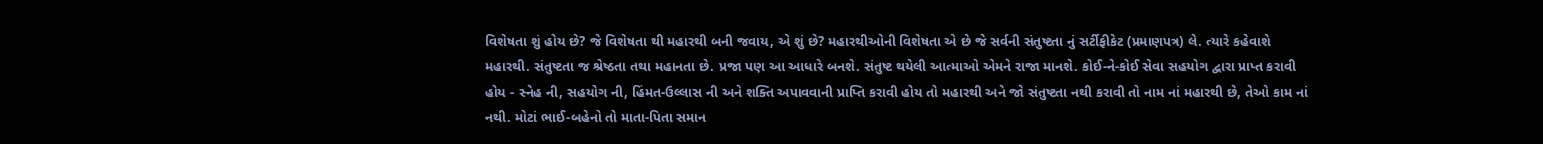વિશેષતા શું હોય છે? જે વિશેષતા થી મહારથી બની જવાય, એ શું છે? મહારથીઓની વિશેષતા એ છે જે સર્વની સંતુષ્ટતા નું સર્ટીફીકેટ (પ્રમાણપત્ર) લે. ત્યારે કહેવાશે મહારથી. સંતુષ્ટતા જ શ્રેષ્ઠતા તથા મહાનતા છે. પ્રજા પણ આ આધારે બનશે. સંતુષ્ટ થયેલી આત્માઓ એમને રાજા માનશે. કોઈ-ને-કોઈ સેવા સહયોગ દ્વારા પ્રાપ્ત કરાવી હોય - સ્નેહ ની, સહયોગ ની, હિંમત-ઉલ્લાસ ની અને શક્તિ અપાવવાની પ્રાપ્તિ કરાવી હોય તો મહારથી અને જો સંતુષ્ટતા નથી કરાવી તો નામ નાં મહારથી છે, તેઓ કામ નાં નથી. મોટાં ભાઈ-બહેનો તો માતા-પિતા સમાન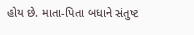હોય છે. માતા-પિતા બધાને સંતુષ્ટ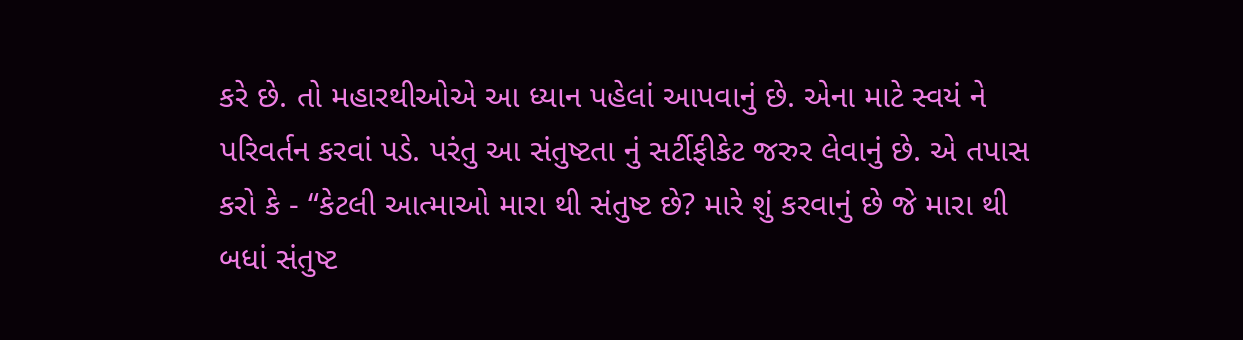કરે છે. તો મહારથીઓએ આ ધ્યાન પહેલાં આપવાનું છે. એના માટે સ્વયં ને પરિવર્તન કરવાં પડે. પરંતુ આ સંતુષ્ટતા નું સર્ટીફીકેટ જરુર લેવાનું છે. એ તપાસ કરો કે - “કેટલી આત્માઓ મારા થી સંતુષ્ટ છે? મારે શું કરવાનું છે જે મારા થી બધાં સંતુષ્ટ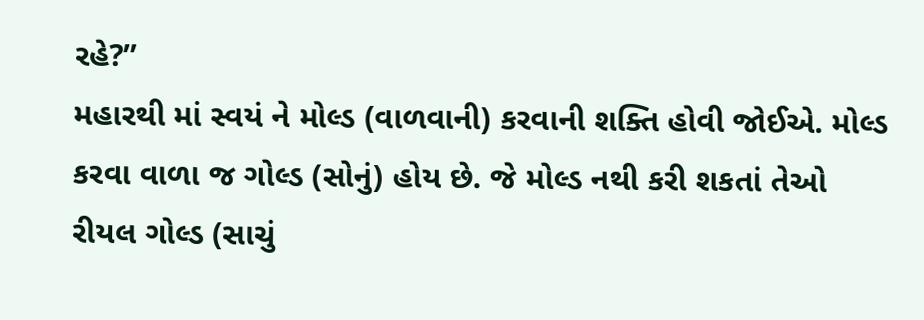રહે?”
મહારથી માં સ્વયં ને મોલ્ડ (વાળવાની) કરવાની શક્તિ હોવી જોઈએ. મોલ્ડ કરવા વાળા જ ગોલ્ડ (સોનું) હોય છે. જે મોલ્ડ નથી કરી શકતાં તેઓ રીયલ ગોલ્ડ (સાચું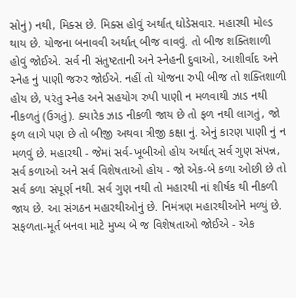સોનું) નથી, મિક્સ છે. મિક્સ હોવું અર્થાત્ ઘોડેસવાર. મહારથી મોલ્ડ થાય છે. યોજના બનાવવી અર્થાત્ બીજ વાવવું. તો બીજ શક્તિશાળી હોવું જોઈએ. સર્વ ની સંતુષ્ટતાની અને સ્નેહની દુવાઓ, આશીર્વાદ અને સ્નેહ નું પાણી જરુર જોઈએ. નહીં તો યોજના રુપી બીજ તો શક્તિશાળી હોય છે, પરંતુ સ્નેહ અને સહયોગ રુપી પાણી ન મળવાથી ઝાડ નથી નીકળતું (ઉગતું). ક્યારેક ઝાડ નીકળી જાય છે તો ફળ નથી લાગતું, જો ફળ લાગે પણ છે તો બીજી અથવા ત્રીજી કક્ષા નું. એનું કારણ પાણી નું ન મળવું છે. મહારથી - જેમાં સર્વ-ખૂબીઓ હોય અર્થાત્ સર્વ ગુણ સંપન્ન, સર્વ કળાઓ અને સર્વ વિશેષતાઓ હોય - જો એક-બે કળા ઓછી છે તો સર્વ કળા સંપૂર્ણ નથી. સર્વ ગુણ નથી તો મહારથી નાં શીર્ષક થી નીકળી જાય છે. આ સંગઠન મહારથીઓનું છે. નિમંત્રણ મહારથીઓને મળ્યું છે.
સફળતા-મૂર્ત બનવા માટે મુખ્ય બે જ વિશેષતાઓ જોઈએ - એક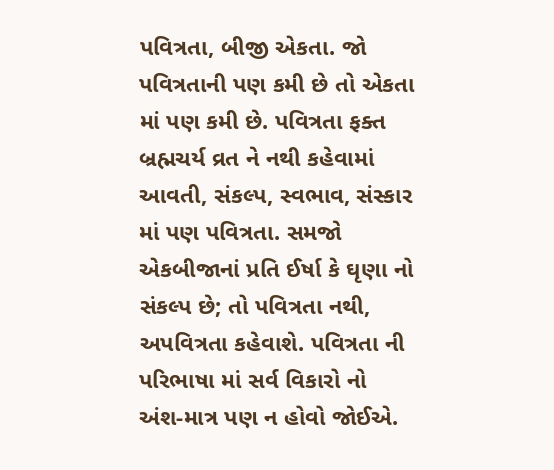પવિત્રતા, બીજી એકતા. જો પવિત્રતાની પણ કમી છે તો એકતા માં પણ કમી છે. પવિત્રતા ફક્ત બ્રહ્મચર્ય વ્રત ને નથી કહેવામાં આવતી, સંકલ્પ, સ્વભાવ, સંસ્કાર માં પણ પવિત્રતા. સમજો એકબીજાનાં પ્રતિ ઈર્ષા કે ઘૃણા નો સંકલ્પ છે; તો પવિત્રતા નથી, અપવિત્રતા કહેવાશે. પવિત્રતા ની પરિભાષા માં સર્વ વિકારો નો અંશ-માત્ર પણ ન હોવો જોઈએ.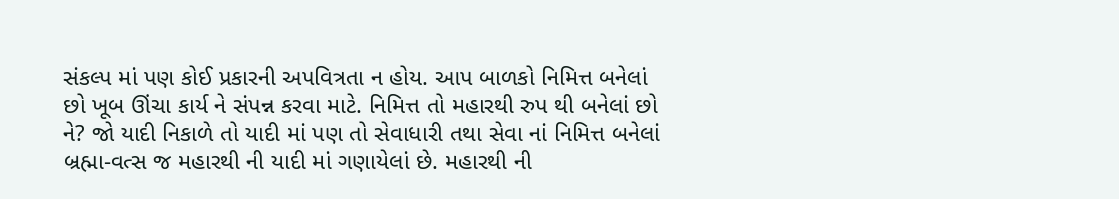સંકલ્પ માં પણ કોઈ પ્રકારની અપવિત્રતા ન હોય. આપ બાળકો નિમિત્ત બનેલાં છો ખૂબ ઊંચા કાર્ય ને સંપન્ન કરવા માટે. નિમિત્ત તો મહારથી રુપ થી બનેલાં છો ને? જો યાદી નિકાળે તો યાદી માં પણ તો સેવાધારી તથા સેવા નાં નિમિત્ત બનેલાં બ્રહ્મા-વત્સ જ મહારથી ની યાદી માં ગણાયેલાં છે. મહારથી ની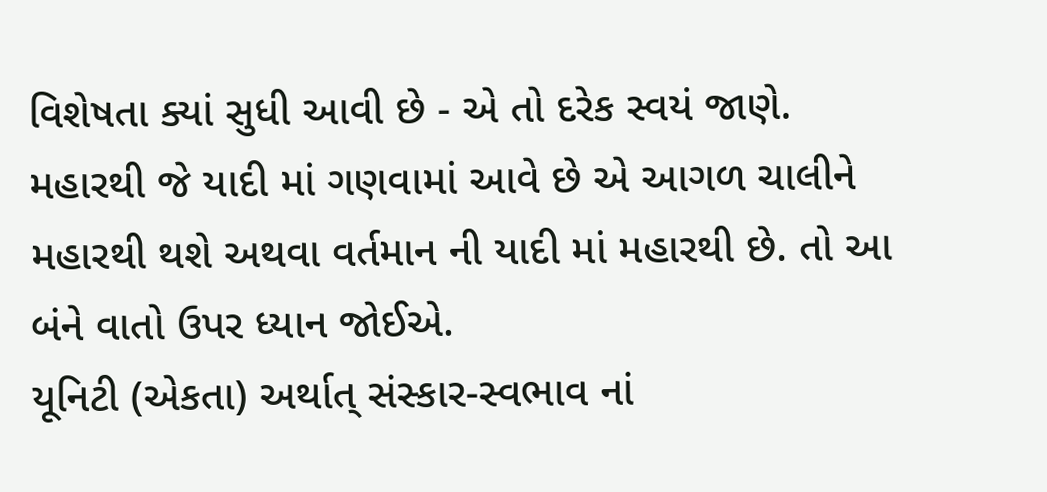વિશેષતા ક્યાં સુધી આવી છે - એ તો દરેક સ્વયં જાણે. મહારથી જે યાદી માં ગણવામાં આવે છે એ આગળ ચાલીને મહારથી થશે અથવા વર્તમાન ની યાદી માં મહારથી છે. તો આ બંને વાતો ઉપર ધ્યાન જોઈએ.
યૂનિટી (એકતા) અર્થાત્ સંસ્કાર-સ્વભાવ નાં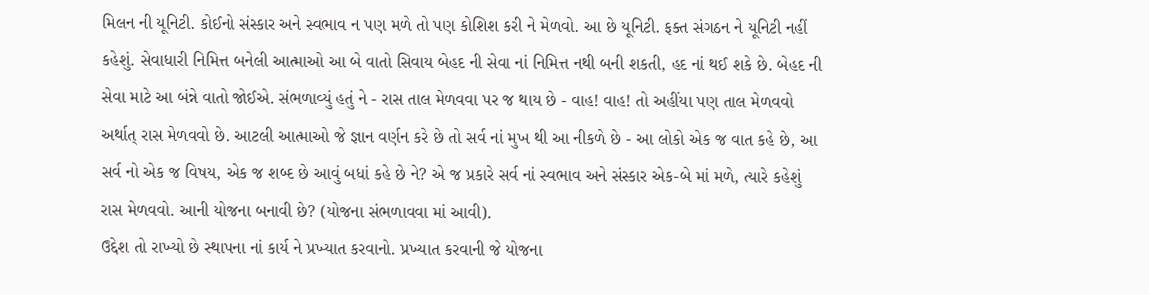મિલન ની યૂનિટી. કોઈનો સંસ્કાર અને સ્વભાવ ન પણ મળે તો પણ કોશિશ કરી ને મેળવો. આ છે યૂનિટી. ફક્ત સંગઠન ને યૂનિટી નહીં કહેશું. સેવાધારી નિમિત્ત બનેલી આત્માઓ આ બે વાતો સિવાય બેહદ ની સેવા નાં નિમિત્ત નથી બની શકતી, હદ નાં થઈ શકે છે. બેહદ ની સેવા માટે આ બંન્ને વાતો જોઈએ. સંભળાવ્યું હતું ને - રાસ તાલ મેળવવા પર જ થાય છે - વાહ! વાહ! તો અહીંયા પણ તાલ મેળવવો અર્થાત્ રાસ મેળવવો છે. આટલી આત્માઓ જે જ્ઞાન વર્ણન કરે છે તો સર્વ નાં મુખ થી આ નીકળે છે - આ લોકો એક જ વાત કહે છે, આ સર્વ નો એક જ વિષય, એક જ શબ્દ છે આવું બધાં કહે છે ને? એ જ પ્રકારે સર્વ નાં સ્વભાવ અને સંસ્કાર એક-બે માં મળે, ત્યારે કહેશું રાસ મેળવવો. આની યોજના બનાવી છે? (યોજના સંભળાવવા માં આવી).
ઉદ્દેશ તો રાખ્યો છે સ્થાપના નાં કાર્ય ને પ્રખ્યાત કરવાનો. પ્રખ્યાત કરવાની જે યોજના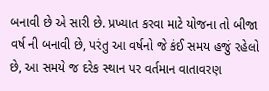બનાવી છે એ સારી છે. પ્રખ્યાત કરવા માટે યોજના તો બીજા વર્ષ ની બનાવી છે, પરંતુ આ વર્ષનો જે કંઈ સમય હજું રહેલો છે, આ સમયે જ દરેક સ્થાન પર વર્તમાન વાતાવરણ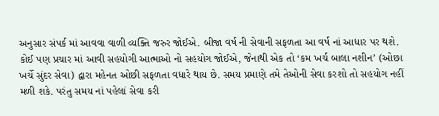અનુસાર સંપર્ક માં આવવા વાળી વ્યક્તિ જરુર જોઈએ. બીજા વર્ષ ની સેવાની સફળતા આ વર્ષ નાં આધાર પર થશે. કોઈ પણ પ્રચાર માં આવી સહયોગી આત્માઓ નો સહયોગ જોઈએ, જેનાથી એક તો ‘કમ ખર્ચ બાલા નશીન’ (ઓછા ખર્ચે સુંદર સેવા) દ્વારા મહેનત ઓછી સફળતા વધારે થાય છે. સમય પ્રમાણે તમે તેઓની સેવા કરશો તો સહયોગ નહીં મળી શકે. પરંતુ સમય નાં પહેલાં સેવા કરી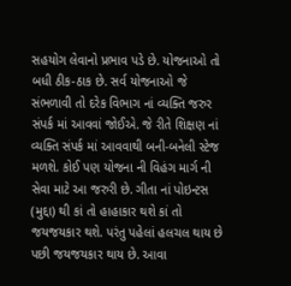સહયોગ લેવાનો પ્રભાવ પડે છે. યોજનાઓ તો બધી ઠીક-ઠાક છે. સર્વ યોજનાઓ જે સંભળાવી તો દરેક વિભાગ નાં વ્યક્તિ જરુર સંપર્ક માં આવવાં જોઈએ. જે રીતે શિક્ષણ નાં વ્યક્તિ સંપર્ક માં આવવાથી બની-બનેલી સ્ટેજ મળશે. કોઈ પણ યોજના ની વિહંગ માર્ગ ની સેવા માટે આ જરુરી છે. ગીતા નાં પોઇન્ટસ (મુદ્દા) થી કાં તો હાહાકાર થશે કાં તો જયજયકાર થશે. પરંતુ પહેલાં હલચલ થાય છે પછી જયજયકાર થાય છે. આવા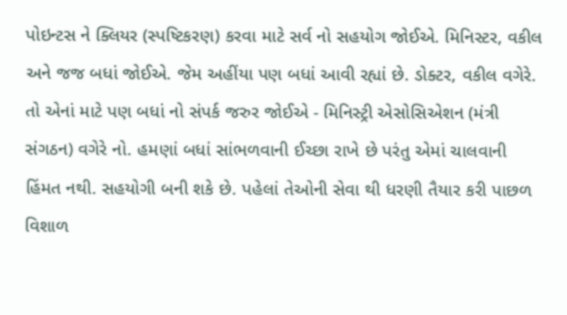પોઇન્ટસ ને ક્લિયર (સ્પષ્ટિકરણ) કરવા માટે સર્વ નો સહયોગ જોઈએ. મિનિસ્ટર, વકીલ અને જજ બધાં જોઈએ. જેમ અહીંયા પણ બધાં આવી રહ્યાં છે. ડોક્ટર, વકીલ વગેરે. તો એનાં માટે પણ બધાં નો સંપર્ક જરુર જોઈએ - મિનિસ્ટ્રી એસોસિએશન (મંત્રી સંગઠન) વગેરે નો. હમણાં બધાં સાંભળવાની ઈચ્છા રાખે છે પરંતુ એમાં ચાલવાની હિંમત નથી. સહયોગી બની શકે છે. પહેલાં તેઓની સેવા થી ધરણી તૈયાર કરી પાછળ વિશાળ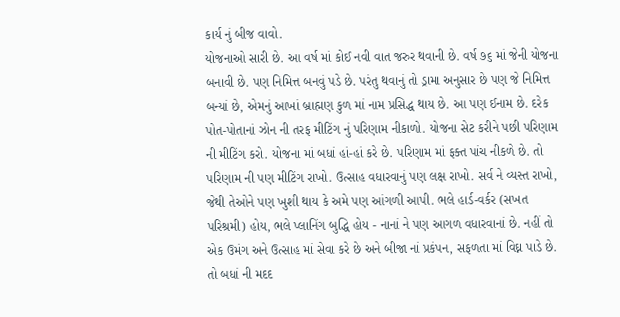કાર્ય નું બીજ વાવો.
યોજનાઓ સારી છે. આ વર્ષ માં કોઈ નવી વાત જરુર થવાની છે. વર્ષ ૭૬ માં જેની યોજના બનાવી છે. પણ નિમિત્ત બનવું પડે છે. પરંતુ થવાનું તો ડ્રામા અનુસાર છે પણ જે નિમિત્ત બન્યાં છે, એમનું આખાં બ્રાહ્મણ કુળ માં નામ પ્રસિદ્ધ થાય છે. આ પણ ઈનામ છે. દરેક પોત-પોતાનાં ઝોન ની તરફ મીટિંગ નું પરિણામ નીકાળો. યોજના સેટ કરીને પછી પરિણામ ની મીટિંગ કરો. યોજના માં બધાં હાં-હાં કરે છે. પરિણામ માં ફક્ત પાંચ નીકળે છે. તો પરિણામ ની પણ મીટિંગ રાખો. ઉત્સાહ વધારવાનું પણ લક્ષ રાખો. સર્વ ને વ્યસ્ત રાખો, જેથી તેઓને પણ ખુશી થાય કે અમે પણ આંગળી આપી. ભલે હાર્ડ-વર્કર (સખત પરિશ્રમી) હોય, ભલે પ્લાનિંગ બુદ્ધિ હોય - નાનાં ને પણ આગળ વધારવાનાં છે. નહીં તો એક ઉમંગ અને ઉત્સાહ માં સેવા કરે છે અને બીજા નાં પ્રકંપન, સફળતા માં વિઘ્ન પાડે છે. તો બધાં ની મદદ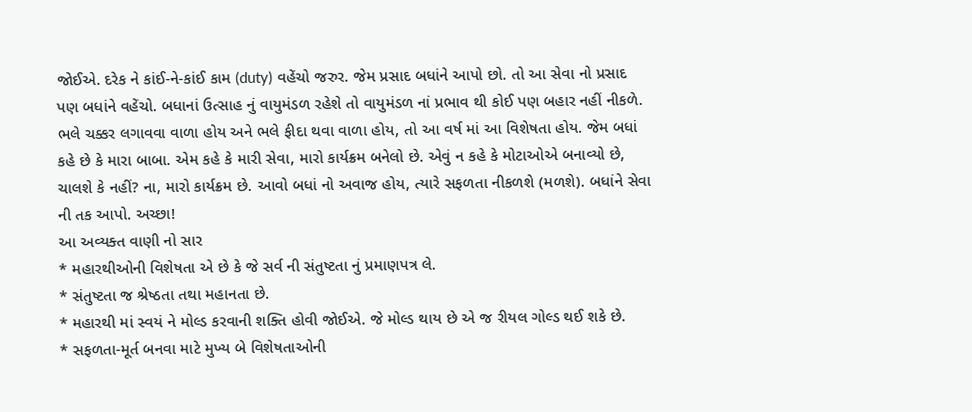જોઈએ. દરેક ને કાંઈ-ને-કાંઈ કામ (duty) વહેંચો જરુર. જેમ પ્રસાદ બધાંને આપો છો. તો આ સેવા નો પ્રસાદ પણ બધાંને વહેંચો. બધાનાં ઉત્સાહ નું વાયુમંડળ રહેશે તો વાયુમંડળ નાં પ્રભાવ થી કોઈ પણ બહાર નહીં નીકળે. ભલે ચક્કર લગાવવા વાળા હોય અને ભલે ફીદા થવા વાળા હોય, તો આ વર્ષ માં આ વિશેષતા હોય. જેમ બધાં કહે છે કે મારા બાબા. એમ કહે કે મારી સેવા, મારો કાર્યક્રમ બનેલો છે. એવું ન કહે કે મોટાઓએ બનાવ્યો છે, ચાલશે કે નહીં? ના, મારો કાર્યક્રમ છે. આવો બધાં નો અવાજ હોય, ત્યારે સફળતા નીકળશે (મળશે). બધાંને સેવા ની તક આપો. અચ્છા!
આ અવ્યક્ત વાણી નો સાર
* મહારથીઓની વિશેષતા એ છે કે જે સર્વ ની સંતુષ્ટતા નું પ્રમાણપત્ર લે.
* સંતુષ્ટતા જ શ્રેષ્ઠતા તથા મહાનતા છે.
* મહારથી માં સ્વયં ને મોલ્ડ કરવાની શક્તિ હોવી જોઈએ. જે મોલ્ડ થાય છે એ જ રીયલ ગોલ્ડ થઈ શકે છે.
* સફળતા-મૂર્ત બનવા માટે મુખ્ય બે વિશેષતાઓની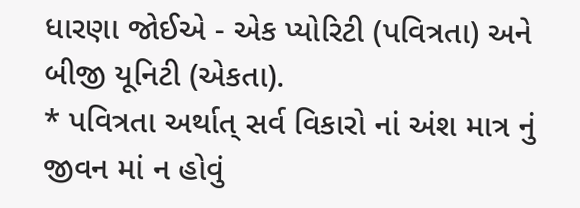ધારણા જોઈએ - એક પ્યોરિટી (પવિત્રતા) અને બીજી યૂનિટી (એકતા).
* પવિત્રતા અર્થાત્ સર્વ વિકારો નાં અંશ માત્ર નું જીવન માં ન હોવું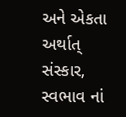અને એકતા અર્થાત્ સંસ્કાર, સ્વભાવ નાં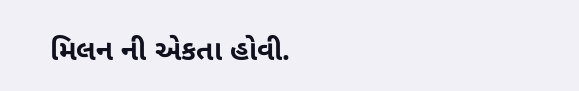મિલન ની એકતા હોવી.